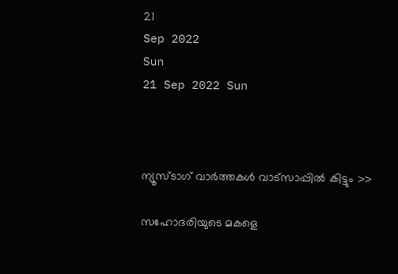21
Sep 2022
Sun
21 Sep 2022 Sun



ന്യൂസ്ടാഗ് വാര്‍ത്തകള്‍ വാട്‌സാപ്പില്‍ കിട്ടും >>

സഹോദരിയുടെ മകളെ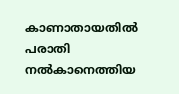കാണാതായതിൽ പരാതി നൽകാനെത്തിയ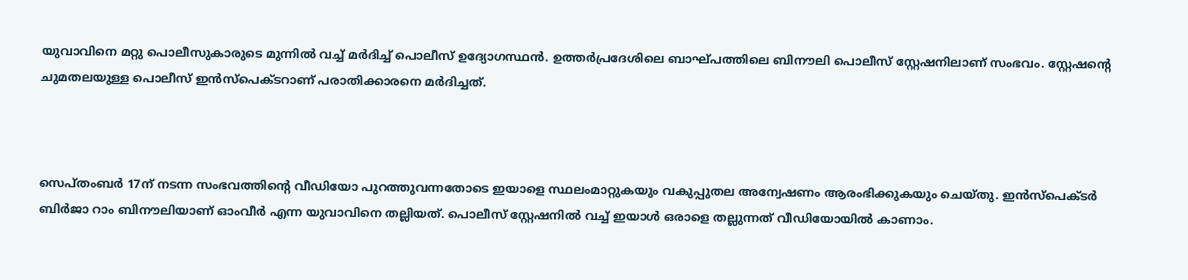യുവാവിനെ മറ്റു പൊലീസുകാരുടെ മുന്നിൽ വച്ച് മർദിച്ച് പൊലീസ് ഉദ്യോഗസ്ഥൻ. ഉത്തർപ്രദേശിലെ ബാഘ്പത്തിലെ ബിനൗലി പൊലീസ് സ്റ്റേഷനിലാണ് സംഭവം. സ്റ്റേഷന്റെ ചുമതലയുള്ള പൊലീസ് ഇൻസ്‌പെക്ടറാണ് പരാതിക്കാരനെ മർദിച്ചത്.



സെപ്തംബർ 17ന് നടന്ന സംഭവത്തിന്റെ വീഡിയോ പുറത്തുവന്നതോടെ ഇയാളെ സ്ഥലംമാറ്റുകയും വകുപ്പുതല അന്വേഷണം ആരംഭിക്കുകയും ചെയ്തു. ഇൻസ്പെക്ടർ ബിർജാ റാം ബിനൗലിയാണ് ഓംവീർ എന്ന യുവാവിനെ തല്ലിയത്. പൊലീസ് സ്റ്റേഷനിൽ വച്ച് ഇയാൾ ഒരാളെ തല്ലുന്നത് വീഡിയോയിൽ കാണാം.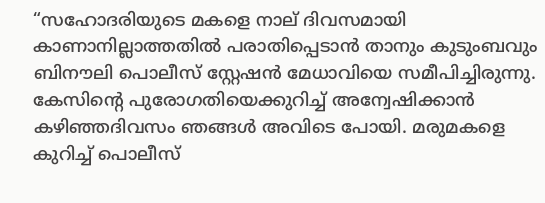“സഹോദരിയുടെ മകളെ നാല് ദിവസമായി കാണാനില്ലാത്തതിൽ പരാതിപ്പെടാൻ താനും കുടുംബവും ബിനൗലി പൊലീസ് സ്റ്റേഷൻ മേധാവിയെ സമീപിച്ചിരുന്നു. കേസിന്റെ പുരോഗതിയെക്കുറിച്ച് അന്വേഷിക്കാൻ കഴിഞ്ഞദിവസം ഞങ്ങൾ അവിടെ പോയി. മരുമകളെ കുറിച്ച് പൊലീസ്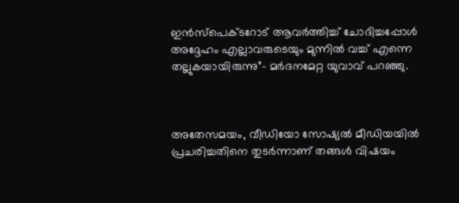ഇൻസ്‌പെക്ടറോട് ആവർത്തിച്ച് ചോദിച്ചപ്പോൾ അദ്ദേഹം എല്ലാവരുടെയും മുന്നിൽ വച്ച് എന്നെ തല്ലുകയായിരുന്നു”- മർദനമേറ്റ യുവാവ് പറഞ്ഞു.



അതേസമയം, വീഡിയോ സോഷ്യൽ മീഡിയയിൽ പ്രചരിച്ചതിനെ തുടർന്നാണ് തങ്ങൾ വിഷയം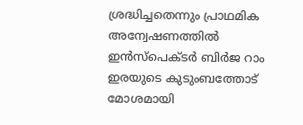ശ്രദ്ധിച്ചതെന്നും പ്രാഥമിക അന്വേഷണത്തിൽ ഇൻസ്പെക്ടർ ബിർജ റാം ഇരയുടെ കുടുംബത്തോട് മോശമായി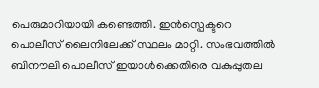പെരുമാറിയായി കണ്ടെത്തി. ഇൻസ്പെക്ടറെ പൊലീസ് ലൈനിലേക്ക് സ്ഥലം മാറ്റി. സംഭവത്തിൽ ബിനൗലി പൊലീസ് ഇയാൾക്കെതിരെ വകുപ്പുതല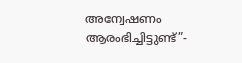അന്വേഷണം ആരംഭിച്ചിട്ടുണ്ട്”-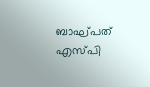ബാഘ്പത് എസ്പി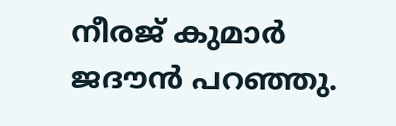നീരജ് കുമാർ ജദൗൻ പറഞ്ഞു.